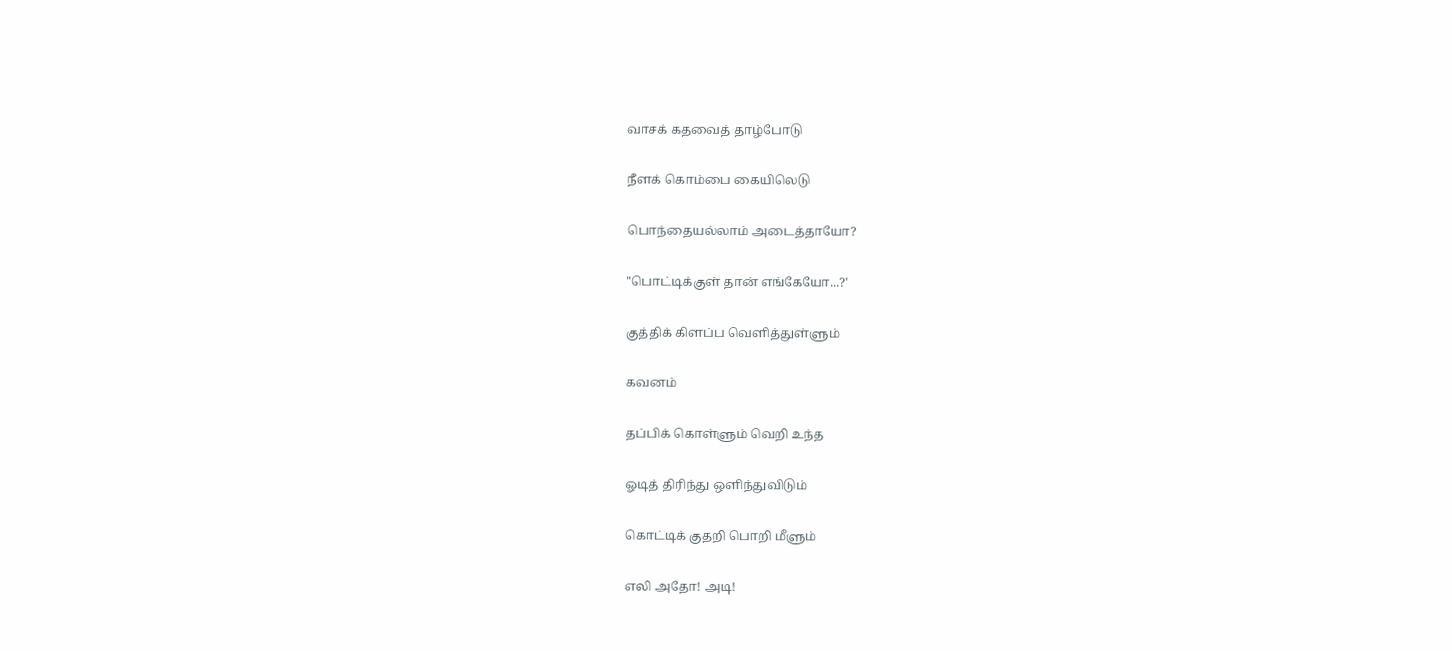வாசக் கதவைத் தாழ்போடு

நீளக் கொம்பை கையிலெடு

பொந்தையல்லாம் அடைத்தாயோ?

"பொட்டிக்குள் தான் எங்கேயோ...?'

குத்திக் கிளப்ப வெளித்துள்ளும்

கவனம்

தப்பிக் கொள்ளும் வெறி உந்த

ஓடித் திரிந்து ஒளிந்துவிடும்

கொட்டிக் குதறி பொறி மீளும்

எலி அதோ! அடி!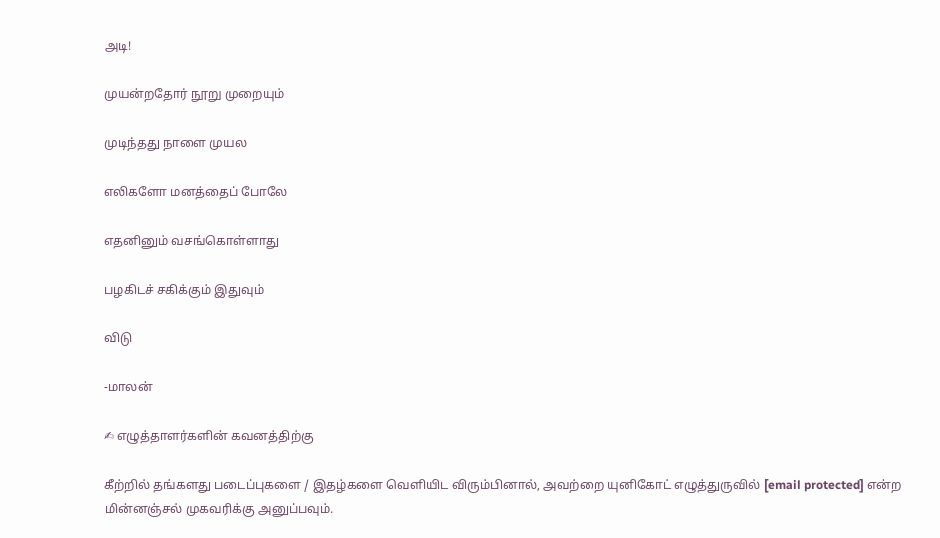அடி!

முயன்றதோர் நூறு முறையும்

முடிந்தது நாளை முயல

எலிகளோ மனத்தைப் போலே

எதனினும் வசங்கொள்ளாது

பழகிடச் சகிக்கும் இதுவும்

விடு

-மாலன்

✍ எழுத்தாளர்களின் கவனத்திற்கு

கீற்றில் தங்களது படைப்புகளை / இதழ்களை வெளியிட விரும்பினால், அவற்றை யுனிகோட் எழுத்துருவில் [email protected] என்ற மின்னஞ்சல் முகவரிக்கு அனுப்பவும்.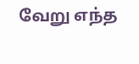வேறு எந்த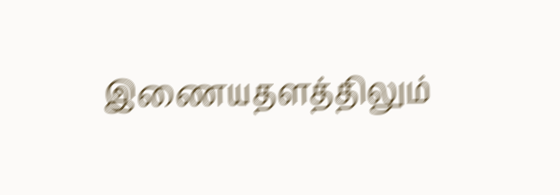இணையதளத்திலும்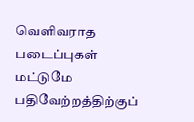வெளிவராத படைப்புகள் மட்டுமே பதிவேற்றத்திற்குப்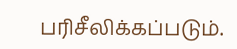பரிசீலிக்கப்படும்.